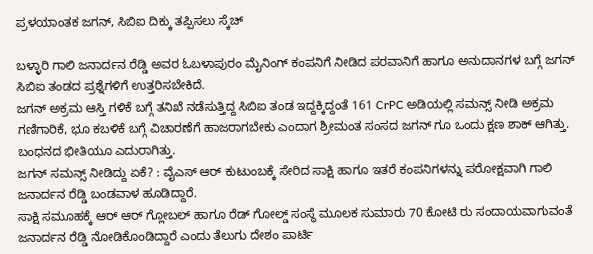ಪ್ರಳಯಾಂತಕ ಜಗನ್, ಸಿಬಿಐ ದಿಕ್ಕು ತಪ್ಪಿಸಲು ಸ್ಕೆಚ್

ಬಳ್ಳಾರಿ ಗಾಲಿ ಜನಾರ್ದನ ರೆಡ್ಡಿ ಅವರ ಓಬಳಾಪುರಂ ಮೈನಿಂಗ್ ಕಂಪನಿಗೆ ನೀಡಿದ ಪರವಾನಿಗೆ ಹಾಗೂ ಅನುದಾನಗಳ ಬಗ್ಗೆ ಜಗನ್ ಸಿಬಿಐ ತಂಡದ ಪ್ರಶ್ನೆಗಳಿಗೆ ಉತ್ತರಿಸಬೇಕಿದೆ.
ಜಗನ್ ಅಕ್ರಮ ಆಸ್ತಿ ಗಳಿಕೆ ಬಗ್ಗೆ ತನಿಖೆ ನಡೆಸುತ್ತಿದ್ದ ಸಿಬಿಐ ತಂಡ ಇದ್ದಕ್ಕಿದ್ದಂತೆ 161 CrPC ಅಡಿಯಲ್ಲಿ ಸಮನ್ಸ್ ನೀಡಿ ಅಕ್ರಮ ಗಣಿಗಾರಿಕೆ, ಭೂ ಕಬಳಿಕೆ ಬಗ್ಗೆ ವಿಚಾರಣೆಗೆ ಹಾಜರಾಗಬೇಕು ಎಂದಾಗ ಶ್ರೀಮಂತ ಸಂಸದ ಜಗನ್ ಗೂ ಒಂದು ಕ್ಷಣ ಶಾಕ್ ಆಗಿತ್ತು. ಬಂಧನದ ಭೀತಿಯೂ ಎದುರಾಗಿತ್ತು.
ಜಗನ್ ಸಮನ್ಸ್ ನೀಡಿದ್ದು ಏಕೆ? : ವೈಎಸ್ ಆರ್ ಕುಟುಂಬಕ್ಕೆ ಸೇರಿದ ಸಾಕ್ಷಿ ಹಾಗೂ ಇತರೆ ಕಂಪನಿಗಳನ್ನು ಪರೋಕ್ಷವಾಗಿ ಗಾಲಿ ಜನಾರ್ದನ ರೆಡ್ಡಿ ಬಂಡವಾಳ ಹೂಡಿದ್ದಾರೆ.
ಸಾಕ್ಷಿ ಸಮೂಹಕ್ಕೆ ಆರ್ ಆರ್ ಗ್ಲೋಬಲ್ ಹಾಗೂ ರೆಡ್ ಗೋಲ್ಡ್ ಸಂಸ್ಥೆ ಮೂಲಕ ಸುಮಾರು 70 ಕೋಟಿ ರು ಸಂದಾಯವಾಗುವಂತೆ ಜನಾರ್ದನ ರೆಡ್ಡಿ ನೋಡಿಕೊಂಡಿದ್ದಾರೆ ಎಂದು ತೆಲುಗು ದೇಶಂ ಪಾರ್ಟಿ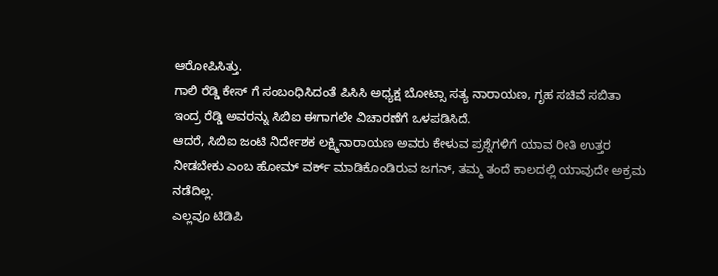ಆರೋಪಿಸಿತ್ತು.
ಗಾಲಿ ರೆಡ್ಡಿ ಕೇಸ್ ಗೆ ಸಂಬಂಧಿಸಿದಂತೆ ಪಿಸಿಸಿ ಅಧ್ಯಕ್ಷ ಬೋಟ್ಸಾ ಸತ್ಯ ನಾರಾಯಣ, ಗೃಹ ಸಚಿವೆ ಸಬಿತಾ ಇಂದ್ರ ರೆಡ್ಡಿ ಅವರನ್ನು ಸಿಬಿಐ ಈಗಾಗಲೇ ವಿಚಾರಣೆಗೆ ಒಳಪಡಿಸಿದೆ.
ಆದರೆ, ಸಿಬಿಐ ಜಂಟಿ ನಿರ್ದೇಶಕ ಲಕ್ಷ್ಮಿನಾರಾಯಣ ಅವರು ಕೇಳುವ ಪ್ರಶ್ನೆಗಳಿಗೆ ಯಾವ ರೀತಿ ಉತ್ತರ ನೀಡಬೇಕು ಎಂಬ ಹೋಮ್ ವರ್ಕ್ ಮಾಡಿಕೊಂಡಿರುವ ಜಗನ್, ತಮ್ಮ ತಂದೆ ಕಾಲದಲ್ಲಿ ಯಾವುದೇ ಅಕ್ರಮ ನಡೆದಿಲ್ಲ.
ಎಲ್ಲವೂ ಟಿಡಿಪಿ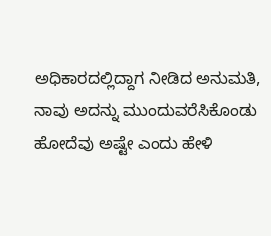ಅಧಿಕಾರದಲ್ಲಿದ್ದಾಗ ನೀಡಿದ ಅನುಮತಿ, ನಾವು ಅದನ್ನು ಮುಂದುವರೆಸಿಕೊಂಡು ಹೋದೆವು ಅಷ್ಟೇ ಎಂದು ಹೇಳಿ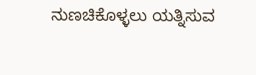ನುಣಚಿಕೊಳ್ಳಲು ಯತ್ನಿಸುವ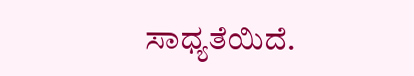ಸಾಧ್ಯತೆಯಿದೆ.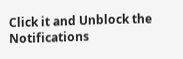Click it and Unblock the Notifications